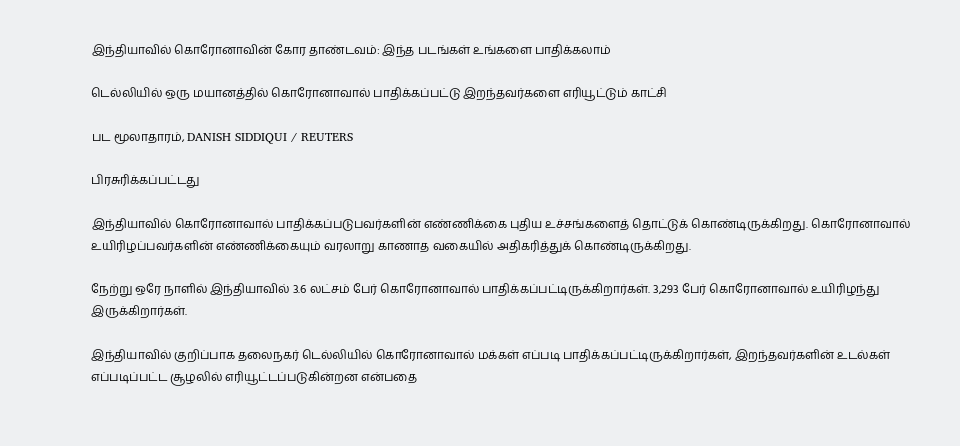இந்தியாவில் கொரோனாவின் கோர தாண்டவம்: இந்த படங்கள் உங்களை பாதிக்கலாம்

டெல்லியில் ஒரு மயானத்தில் கொரோனாவால் பாதிக்கப்பட்டு இறந்தவர்களை எரியூட்டும் காட்சி

பட மூலாதாரம், DANISH SIDDIQUI / REUTERS

பிரசுரிக்கப்பட்டது

இந்தியாவில் கொரோனாவால் பாதிக்கப்படுபவர்களின் எண்ணிக்கை புதிய உச்சங்களைத் தொட்டுக் கொண்டிருக்கிறது. கொரோனாவால் உயிரிழப்பவர்களின் எண்ணிக்கையும் வரலாறு காணாத வகையில் அதிகரித்துக் கொண்டிருக்கிறது.

நேற்று ஒரே நாளில் இந்தியாவில் 3.6 லட்சம் பேர் கொரோனாவால் பாதிக்கப்பட்டிருக்கிறார்கள். 3,293 பேர் கொரோனாவால் உயிரிழந்து இருக்கிறார்கள்.

இந்தியாவில் குறிப்பாக தலைநகர் டெல்லியில் கொரோனாவால் மக்கள் எப்படி பாதிக்கப்பட்டிருக்கிறார்கள், இறந்தவர்களின் உடல்கள் எப்படிப்பட்ட சூழலில் எரியூட்டப்படுகின்றன என்பதை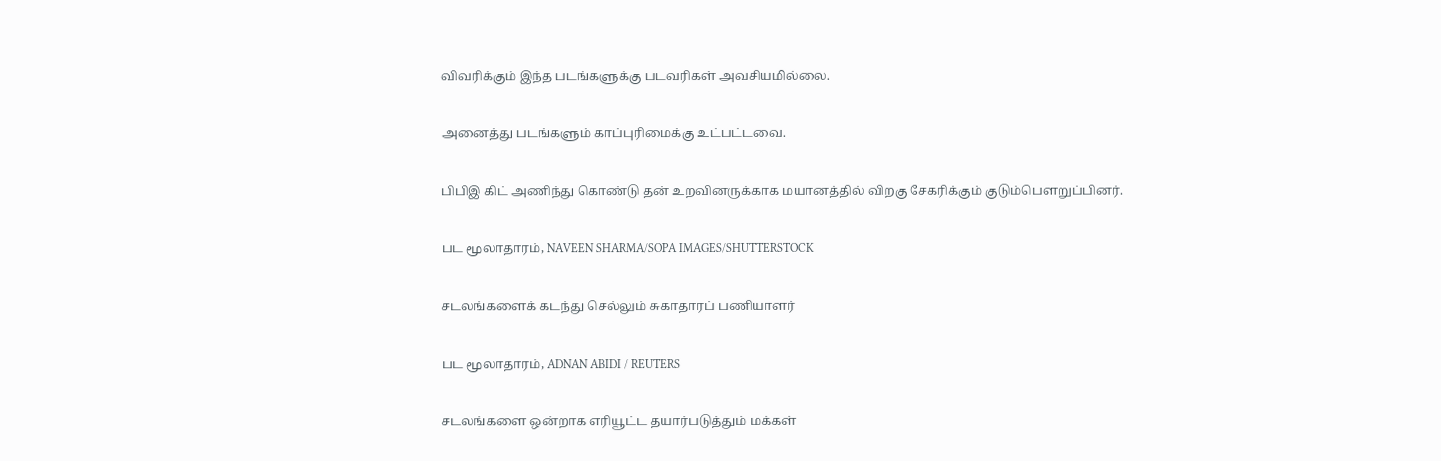விவரிக்கும் இந்த படங்களுக்கு படவரிகள் அவசியமில்லை.

அனைத்து படங்களும் காப்புரிமைக்கு உட்பட்டவை.

பிபிஇ கிட் அணிந்து கொண்டு தன் உறவினருக்காக மயானத்தில் விறகு சேகரிக்கும் குடும்பௌறுப்பினர்.

பட மூலாதாரம், NAVEEN SHARMA/SOPA IMAGES/SHUTTERSTOCK

சடலங்களைக் கடந்து செல்லும் சுகாதாரப் பணியாளர்

பட மூலாதாரம், ADNAN ABIDI / REUTERS

சடலங்களை ஒன்றாக எரியூட்ட தயார்படுத்தும் மக்கள்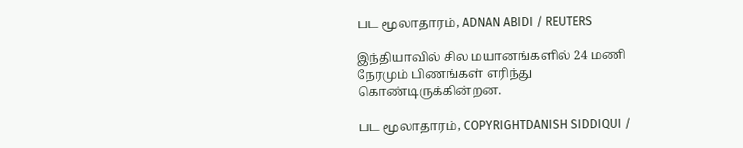பட மூலாதாரம், ADNAN ABIDI / REUTERS

இந்தியாவில் சில மயானங்களில் 24 மணி நேரமும் பிணங்கள் எரிந்து கொண்டிருக்கின்றன.

பட மூலாதாரம், COPYRIGHTDANISH SIDDIQUI /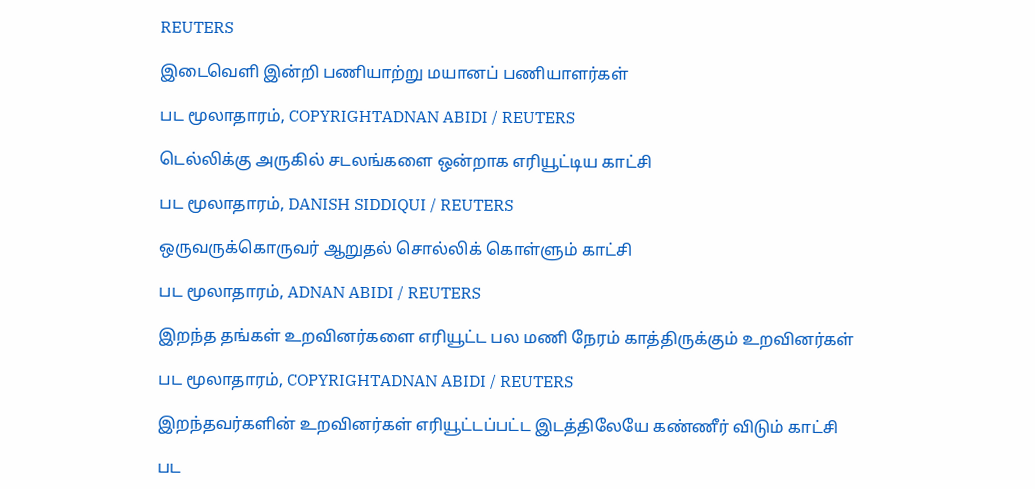REUTERS

இடைவெளி இன்றி பணியாற்று மயானப் பணியாளர்கள்

பட மூலாதாரம், COPYRIGHTADNAN ABIDI / REUTERS

டெல்லிக்கு அருகில் சடலங்களை ஒன்றாக எரியூட்டிய காட்சி

பட மூலாதாரம், DANISH SIDDIQUI / REUTERS

ஒருவருக்கொருவர் ஆறுதல் சொல்லிக் கொள்ளும் காட்சி

பட மூலாதாரம், ADNAN ABIDI / REUTERS

இறந்த தங்கள் உறவினர்களை எரியூட்ட பல மணி நேரம் காத்திருக்கும் உறவினர்கள்

பட மூலாதாரம், COPYRIGHTADNAN ABIDI / REUTERS

இறந்தவர்களின் உறவினர்கள் எரியூட்டப்பட்ட இடத்திலேயே கண்ணீர் விடும் காட்சி

பட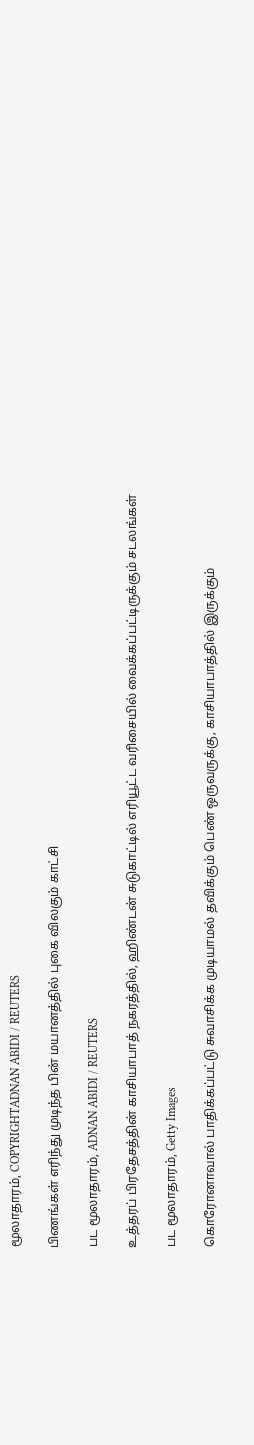மூலாதாரம், COPYRIGHTADNAN ABIDI / REUTERS

பிணங்கள் எரிந்து முடிந்த பின் மயானத்தில் புகை விலகும் காட்சி

பட மூலாதாரம், ADNAN ABIDI / REUTERS

உத்தரப் பிரதேசத்தின் காசியாபாத் நகரத்தில், ஹிண்டன் சுடுகாட்டில் எரியூட்ட வரிசையில் வைக்கப்பட்டிருக்கும் சடலங்கள்

பட மூலாதாரம், Getty Images

கொரோனாவால் பாதிக்கப்பட்டு சுவாசிக்க முடியாமல் தவிக்கும் பெண் ஒருவருக்கு, காசியாபாத்தில் இருக்கும்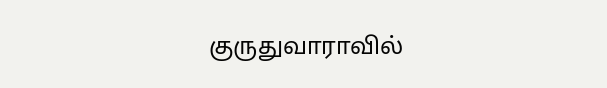குருதுவாராவில்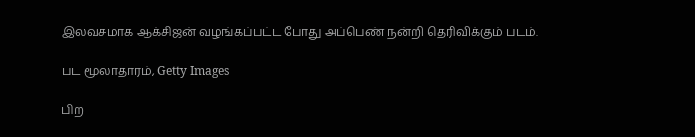இலவசமாக ஆக்சிஜன் வழங்கப்பட்ட போது அப்பெண் நன்றி தெரிவிக்கும் படம்.

பட மூலாதாரம், Getty Images

பிற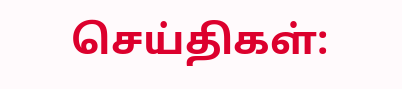செய்திகள்: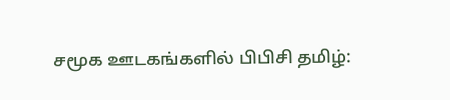சமூக ஊடகங்களில் பிபிசி தமிழ்: